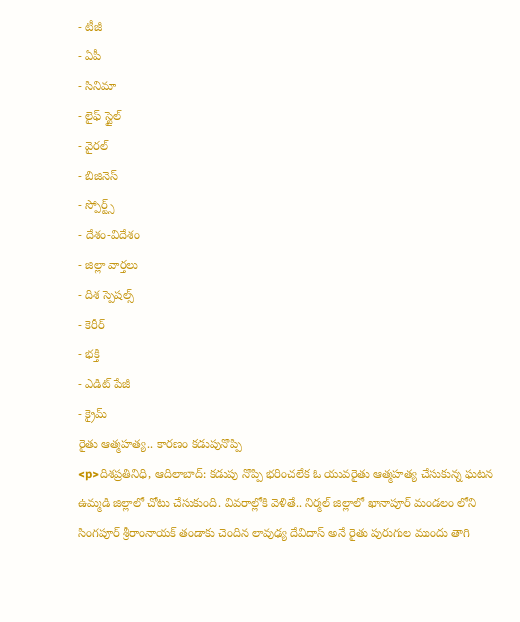- టీజీ
- ఏపీ
- సినిమా
- లైఫ్ స్టైల్
- వైరల్
- బిజినెస్
- స్పోర్ట్స్
- దేశం-విదేశం
- జిల్లా వార్తలు
- దిశ స్పెషల్స్
- కెరీర్
- భక్తి
- ఎడిట్ పేజీ
- క్రైమ్
రైతు ఆత్మహత్య.. కారణం కడుపునొప్పి
<p>దిశప్రతినిధి, ఆదిలాబాద్: కడుపు నొప్పి భరించలేక ఓ యువరైతు ఆత్మహత్య చేసుకున్న ఘటన ఉమ్మడి జిల్లాలో చోటు చేసుకుంది. వివరాల్లోకి వెళితే.. నిర్మల్ జిల్లాలో ఖానాపూర్ మండలం లోని సింగపూర్ శ్రీరాంనాయక్ తండాకు చెందిన లావుఢ్య దేవిదాస్ అనే రైతు పురుగుల ముందు తాగి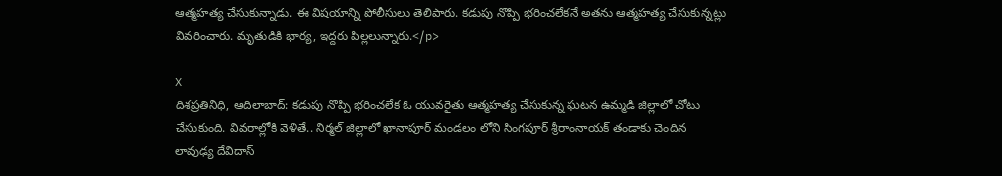ఆత్మహత్య చేసుకున్నాడు. ఈ విషయాన్ని పోలీసులు తెలిపారు. కడుపు నొప్పి భరించలేకనే అతను ఆత్మహత్య చేసుకున్నట్లు వివరించారు. మృతుడికి భార్య, ఇద్దరు పిల్లలున్నారు.</p>

X
దిశప్రతినిధి, ఆదిలాబాద్: కడుపు నొప్పి భరించలేక ఓ యువరైతు ఆత్మహత్య చేసుకున్న ఘటన ఉమ్మడి జిల్లాలో చోటు చేసుకుంది. వివరాల్లోకి వెళితే.. నిర్మల్ జిల్లాలో ఖానాపూర్ మండలం లోని సింగపూర్ శ్రీరాంనాయక్ తండాకు చెందిన లావుఢ్య దేవిదాస్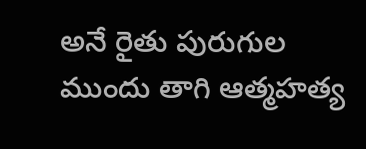అనే రైతు పురుగుల ముందు తాగి ఆత్మహత్య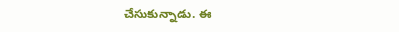చేసుకున్నాడు. ఈ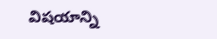విషయాన్ని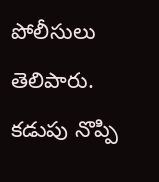పోలీసులు తెలిపారు. కడుపు నొప్పి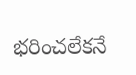భరించలేకనే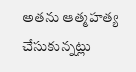అతను ఆత్మహత్య చేసుకున్నట్లు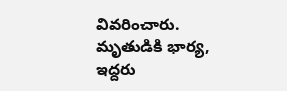వివరించారు. మృతుడికి భార్య, ఇద్దరు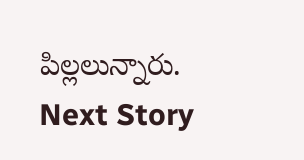పిల్లలున్నారు.
Next Story